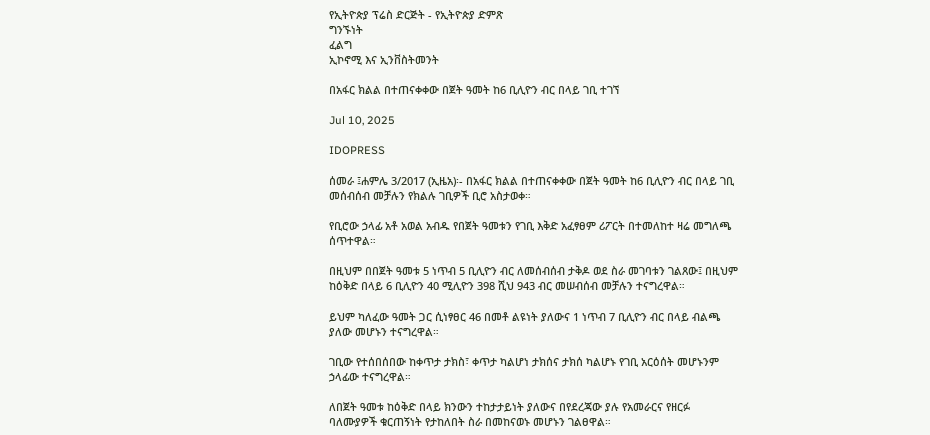የኢትዮጵያ ፕሬስ ድርጅት - የኢትዮጵያ ድምጽ
ግንኙነት
ፈልግ
ኢኮኖሚ እና ኢንቨስትመንት

በአፋር ክልል በተጠናቀቀው በጀት ዓመት ከ6 ቢሊዮን ብር በላይ ገቢ ተገኘ

Jul 10, 2025

IDOPRESS

ሰመራ ፤ሐምሌ 3/2017 (ኢዜአ)፡- በአፋር ክልል በተጠናቀቀው በጀት ዓመት ከ6 ቢሊዮን ብር በላይ ገቢ መሰብሰብ መቻሉን የክልሉ ገቢዎች ቢሮ አስታወቀ።

የቢሮው ኃላፊ አቶ አወል አብዱ የበጀት ዓመቱን የገቢ እቅድ አፈፃፀም ሪፖርት በተመለከተ ዛሬ መግለጫ ሰጥተዋል።

በዚህም በበጀት ዓመቱ 5 ነጥብ 5 ቢሊዮን ብር ለመሰብሰብ ታቅዶ ወደ ስራ መገባቱን ገልጸው፤ በዚህም ከዕቅድ በላይ 6 ቢሊዮን 40 ሚሊዮን 398 ሺህ 943 ብር መሠብሰብ መቻሉን ተናግረዋል።

ይህም ካለፈው ዓመት ጋር ሲነፃፀር 46 በመቶ ልዩነት ያለውና 1 ነጥብ 7 ቢሊዮን ብር በላይ ብልጫ ያለው መሆኑን ተናግረዋል።

ገቢው የተሰበሰበው ከቀጥታ ታክስ፣ ቀጥታ ካልሆነ ታክሰና ታክሰ ካልሆኑ የገቢ አርዕሰት መሆኑንም ኃላፊው ተናግረዋል።

ለበጀት ዓመቱ ከዕቅድ በላይ ክንውን ተከታታይነት ያለውና በየደረጃው ያሉ የአመራርና የዘርፉ ባለሙያዎች ቁርጠኝነት የታከለበት ስራ በመከናወኑ መሆኑን ገልፀዋል።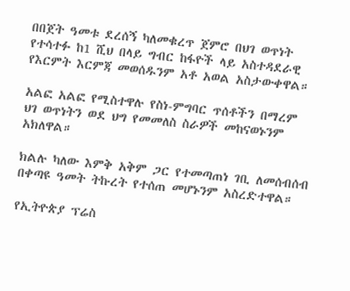በበጀት ዓመቱ ደረሰኝ ካለመቁረጥ ጀምሮ በህገ ወጥነት የተሳተፉ ከ1 ሺህ በላይ ግብር ከፋዮች ላይ አስተዳደራዊ የእርምት እርምጃ መወሰዱንም አቶ አወል አስታውቀዋል።

አልፎ አልፎ የሚስተዋሉ የስነ-ምግባር ጥሰቶችን በማረም ህገ ወጥነትን ወደ ህግ የመመለስ ስራዎች መከናወኑንም አክለዋል።

ክልሉ ካለው እምቅ አቅም ጋር የተመጣጠነ ገቢ ለመሰብሰብ በቀጣዩ ዓመት ትኩረት የተሰጠ መሆኑንም አስረድተዋል።

የኢትዮጵያ ፕሬስ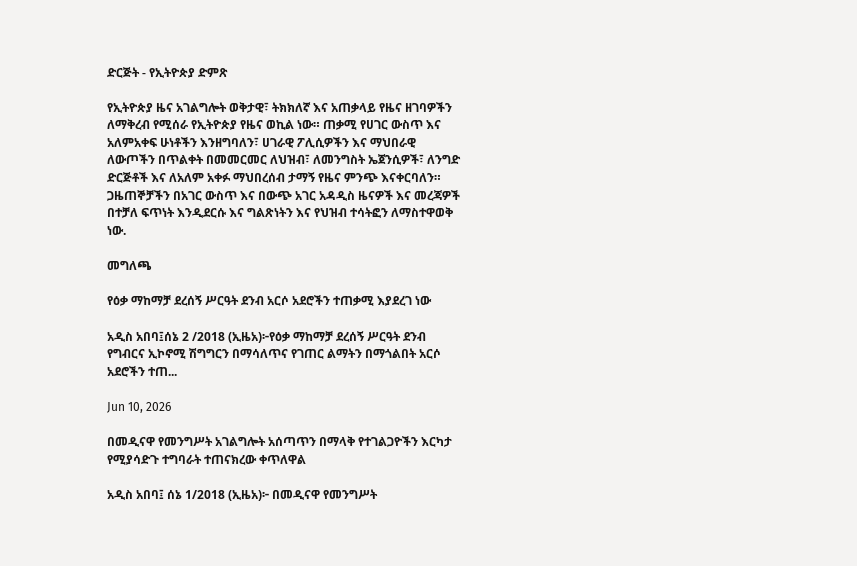ድርጅት - የኢትዮጵያ ድምጽ

የኢትዮጵያ ዜና አገልግሎት ወቅታዊ፣ ትክክለኛ እና አጠቃላይ የዜና ዘገባዎችን ለማቅረብ የሚሰራ የኢትዮጵያ የዜና ወኪል ነው። ጠቃሚ የሀገር ውስጥ እና አለምአቀፍ ሁነቶችን እንዘግባለን፣ ሀገራዊ ፖሊሲዎችን እና ማህበራዊ ለውጦችን በጥልቀት በመመርመር ለህዝብ፣ ለመንግስት ኤጀንሲዎች፣ ለንግድ ድርጅቶች እና ለአለም አቀፉ ማህበረሰብ ታማኝ የዜና ምንጭ እናቀርባለን። ጋዜጠኞቻችን በአገር ውስጥ እና በውጭ አገር አዳዲስ ዜናዎች እና መረጃዎች በተቻለ ፍጥነት እንዲደርሱ እና ግልጽነትን እና የህዝብ ተሳትፎን ለማስተዋወቅ ነው.

መግለጫ

የዕቃ ማከማቻ ደረሰኝ ሥርዓት ደንብ አርሶ አደሮችን ተጠቃሚ እያደረገ ነው

አዲስ አበባ፤ሰኔ 2 /2018 (ኢዜአ)፦የዕቃ ማከማቻ ደረሰኝ ሥርዓት ደንብ የግብርና ኢኮኖሚ ሽግግርን በማሳለጥና የገጠር ልማትን በማጎልበት አርሶ አደሮችን ተጠ...

Jun 10, 2026

በመዲናዋ የመንግሥት አገልግሎት አሰጣጥን በማላቅ የተገልጋዮችን እርካታ የሚያሳድጉ ተግባራት ተጠናክረው ቀጥለዋል

አዲስ አበባ፤ ሰኔ 1/2018 (ኢዜአ)፦ በመዲናዋ የመንግሥት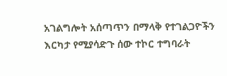አገልግሎት አሰጣጥን በማላቅ የተገልጋዮችን እርካታ የሚያሳድጉ ሰው ተኮር ተግባራት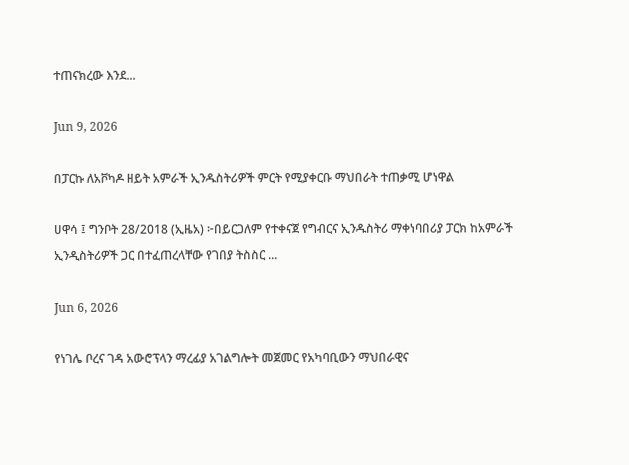ተጠናክረው እንደ...

Jun 9, 2026

በፓርኩ ለአቮካዶ ዘይት አምራች ኢንዱስትሪዎች ምርት የሚያቀርቡ ማህበራት ተጠቃሚ ሆነዋል

ሀዋሳ ፤ ግንቦት 28/2018 (ኢዜአ) ፦በይርጋለም የተቀናጀ የግብርና ኢንዱስትሪ ማቀነባበሪያ ፓርክ ከአምራች ኢንዲስትሪዎች ጋር በተፈጠረላቸው የገበያ ትስስር ...

Jun 6, 2026

የነገሌ ቦረና ገዳ አውሮፕላን ማረፊያ አገልግሎት መጀመር የአካባቢውን ማህበራዊና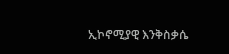ኢኮኖሚያዊ እንቅስቃሴ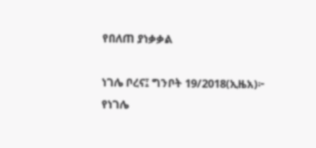የበለጠ ያነቃቃል

ነገሌ ቦረና፤ ግንቦት 19/2018(ኢዜአ)፦ የነገሌ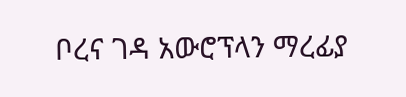ቦረና ገዳ አውሮፕላን ማረፊያ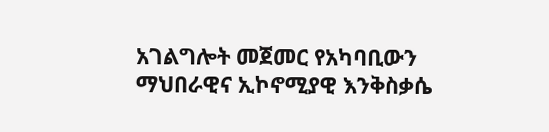አገልግሎት መጀመር የአካባቢውን ማህበራዊና ኢኮኖሚያዊ እንቅስቃሴ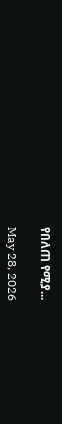የበለጠ የሚያ...

May 28, 2026